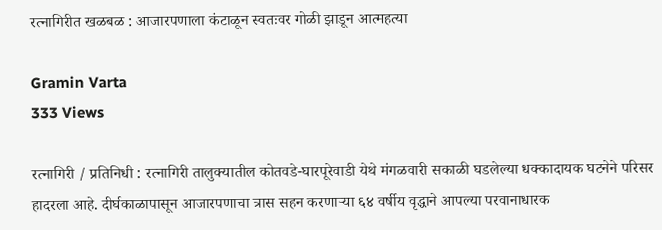रत्नागिरीत खळबळ : आजारपणाला कंटाळून स्वतःवर गोळी झाडून आत्महत्या

Gramin Varta
333 Views

रत्नागिरी / प्रतिनिधी : रत्नागिरी तालुक्यातील कोतवडे-घारपूरेवाडी येथे मंगळवारी सकाळी घडलेल्या धक्कादायक घटनेने परिसर हादरला आहे. दीर्घकाळापासून आजारपणाचा त्रास सहन करणाऱ्या ६४ वर्षीय वृद्धाने आपल्या परवानाधारक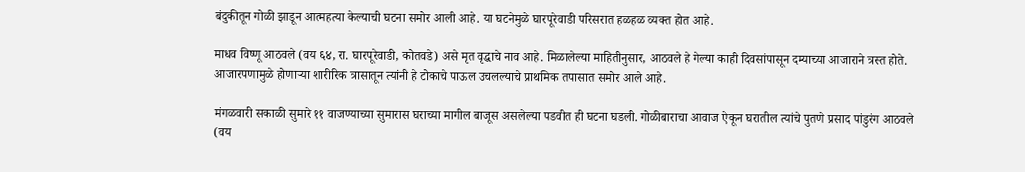बंदुकीतून गोळी झाडून आत्महत्या केल्याची घटना समोर आली आहे. या घटनेमुळे घारपूरेवाडी परिसरात हळहळ व्यक्त होत आहे.

माधव विष्णू आठवले (वय ६४, रा. घारपूरेवाडी, कोतवडे) असे मृत वृद्धाचे नाव आहे. मिळालेल्या माहितीनुसार, आठवले हे गेल्या काही दिवसांपासून दम्याच्या आजाराने त्रस्त होते. आजारपणामुळे होणाऱ्या शारीरिक त्रासातून त्यांनी हे टोकाचे पाऊल उचलल्याचे प्राथमिक तपासात समोर आले आहे.

मंगळवारी सकाळी सुमारे ११ वाजण्याच्या सुमारास घराच्या मागील बाजूस असलेल्या पडवीत ही घटना घडली. गोळीबाराचा आवाज ऐकून घरातील त्यांचे पुतणे प्रसाद पांडुरंग आठवले (वय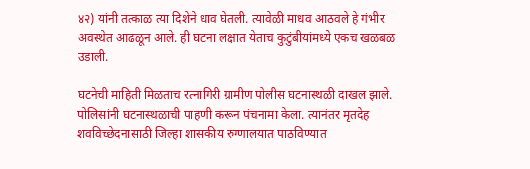४२) यांनी तत्काळ त्या दिशेने धाव घेतली. त्यावेळी माधव आठवले हे गंभीर अवस्थेत आढळून आले. ही घटना लक्षात येताच कुटुंबीयांमध्ये एकच खळबळ उडाली.

घटनेची माहिती मिळताच रत्नागिरी ग्रामीण पोलीस घटनास्थळी दाखल झाले. पोलिसांनी घटनास्थळाची पाहणी करून पंचनामा केला. त्यानंतर मृतदेह शवविच्छेदनासाठी जिल्हा शासकीय रुग्णालयात पाठविण्यात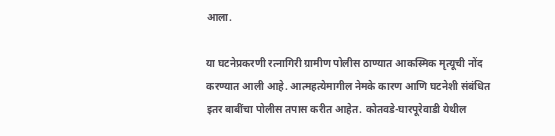आला.

या घटनेप्रकरणी रत्नागिरी ग्रामीण पोलीस ठाण्यात आकस्मिक मृत्यूची नोंद करण्यात आली आहे. आत्महत्येमागील नेमके कारण आणि घटनेशी संबंधित इतर बाबींचा पोलीस तपास करीत आहेत. कोतवडे-घारपूरेवाडी येथील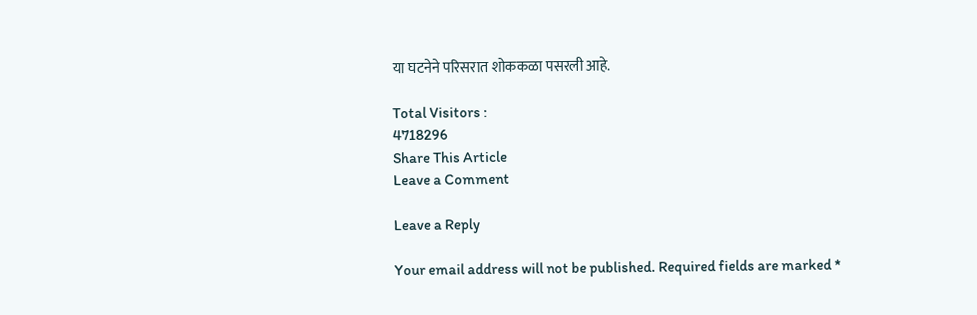या घटनेने परिसरात शोककळा पसरली आहे.

Total Visitors :
4718296
Share This Article
Leave a Comment

Leave a Reply

Your email address will not be published. Required fields are marked *